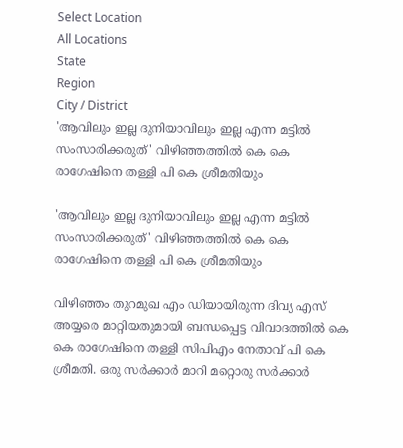Select Location
All Locations
State
Region
City / District
'ആവിലും ഇല്ല ദുനിയാവിലും ഇല്ല എന്ന മട്ടില്‍ സംസാരിക്കരുത്' വിഴിഞ്ഞത്തിൽ‌ കെ കെ രാഗേഷിനെ തള്ളി പി കെ ശ്രീമതിയും

'ആവിലും ഇല്ല ദുനിയാവിലും ഇല്ല എന്ന മട്ടില്‍ സംസാരിക്കരുത്' വിഴിഞ്ഞത്തിൽ‌ കെ കെ രാഗേഷിനെ തള്ളി പി കെ ശ്രീമതിയും

വിഴിഞ്ഞം തുറമുഖ എം ഡിയായിരുന്ന ദിവ്യ എസ് അയ്യരെ മാറ്റിയതുമായി ബന്ധപ്പെട്ട വിവാദത്തില്‍ കെ കെ രാഗേഷിനെ തള്ളി സിപിഎം നേതാവ് പി കെ ശ്രീമതി. ഒരു സര്‍ക്കാര്‍ മാറി മറ്റൊരു സര്‍ക്കാര്‍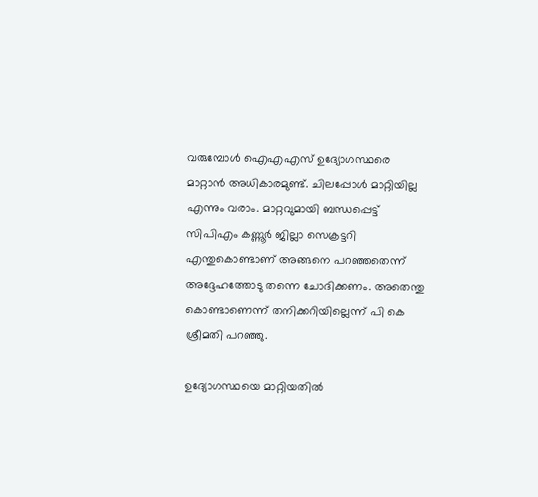വരുമ്പോള്‍ ഐഎഎസ് ഉദ്യോഗസ്ഥരെ മാറ്റാന്‍ അധികാരമുണ്ട്. ചിലപ്പോള്‍ മാറ്റിയില്ല എന്നും വരാം. മാറ്റവുമായി ബന്ധപ്പെട്ട് സിപിഎം കണ്ണൂര്‍ ജില്ലാ സെക്രട്ടറി എന്തുകൊണ്ടാണ് അങ്ങനെ പറഞ്ഞതെന്ന് അദ്ദേഹത്തോടു തന്നെ ചോദിക്കണം. അതെന്തു കൊണ്ടാണെന്ന് തനിക്കറിയില്ലെന്ന് പി കെ ശ്രീമതി പറഞ്ഞു.

ഉദ്യോഗസ്ഥയെ മാറ്റിയതില്‍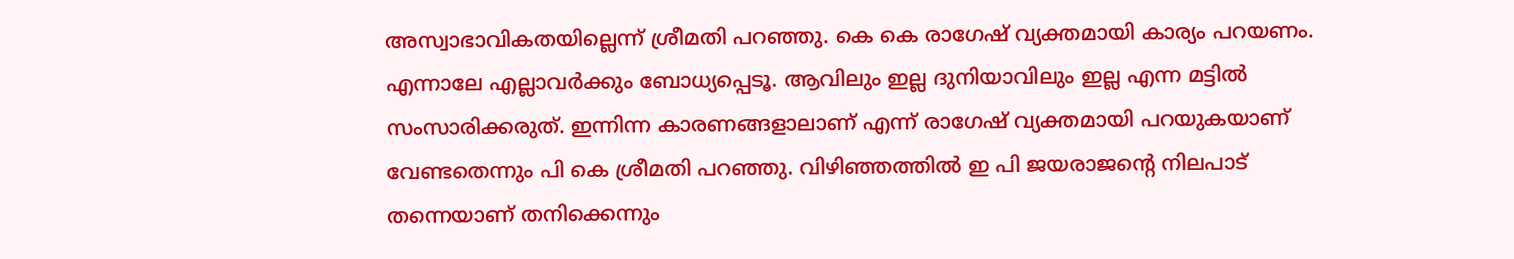അസ്വാഭാവികതയില്ലെന്ന് ശ്രീമതി പറഞ്ഞു. കെ കെ രാഗേഷ് വ്യക്തമായി കാര്യം പറയണം. എന്നാലേ എല്ലാവര്‍ക്കും ബോധ്യപ്പെടൂ. ആവിലും ഇല്ല ദുനിയാവിലും ഇല്ല എന്ന മട്ടില്‍ സംസാരിക്കരുത്. ഇന്നിന്ന കാരണങ്ങളാലാണ് എന്ന് രാഗേഷ് വ്യക്തമായി പറയുകയാണ് വേണ്ടതെന്നും പി കെ ശ്രീമതി പറഞ്ഞു. വിഴിഞ്ഞത്തില്‍ ഇ പി ജയരാജന്റെ നിലപാട് തന്നെയാണ് തനിക്കെന്നും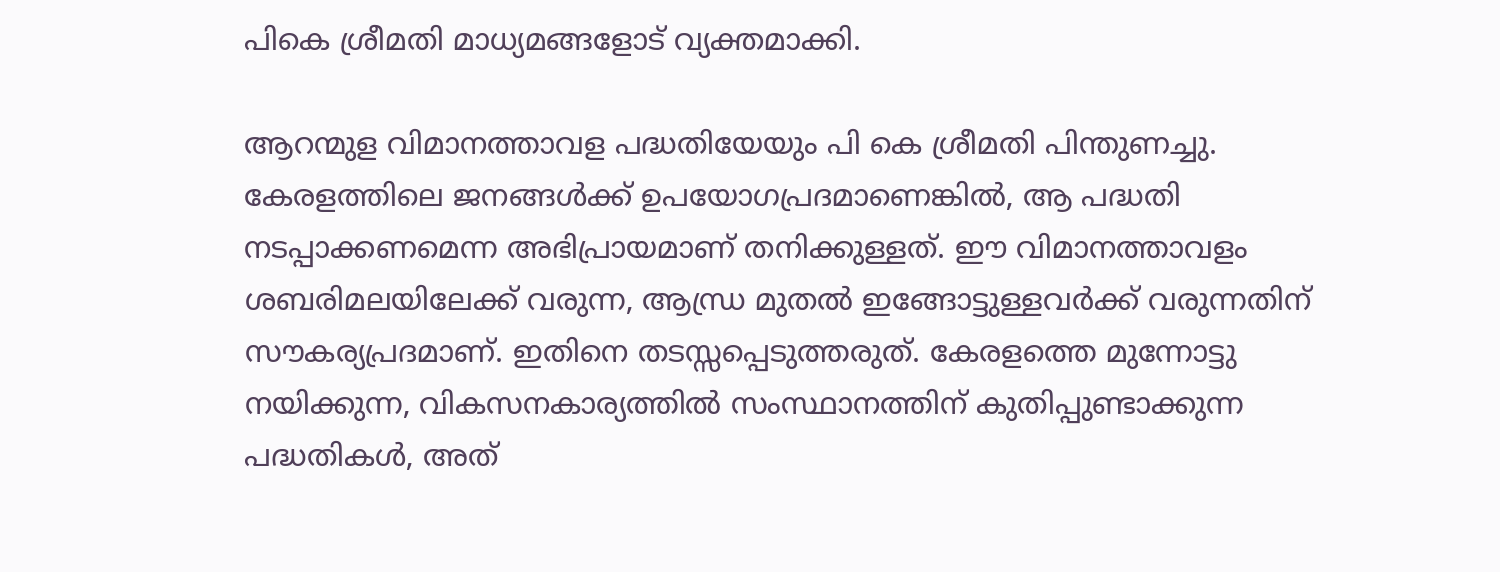പികെ ശ്രീമതി മാധ്യമങ്ങളോട് വ്യക്തമാക്കി.

ആറന്മുള വിമാനത്താവള പദ്ധതിയേയും പി കെ ശ്രീമതി പിന്തുണച്ചു. കേരളത്തിലെ ജനങ്ങള്‍ക്ക് ഉപയോഗപ്രദമാണെങ്കില്‍, ആ പദ്ധതി നടപ്പാക്കണമെന്ന അഭിപ്രായമാണ് തനിക്കുള്ളത്. ഈ വിമാനത്താവളം ശബരിമലയിലേക്ക് വരുന്ന, ആന്ധ്ര മുതല്‍ ഇങ്ങോട്ടുള്ളവര്‍ക്ക് വരുന്നതിന് സൗകര്യപ്രദമാണ്. ഇതിനെ തടസ്സപ്പെടുത്തരുത്. കേരളത്തെ മുന്നോട്ടു നയിക്കുന്ന, വികസനകാര്യത്തില്‍ സംസ്ഥാനത്തിന് കുതിപ്പുണ്ടാക്കുന്ന പദ്ധതികള്‍, അത്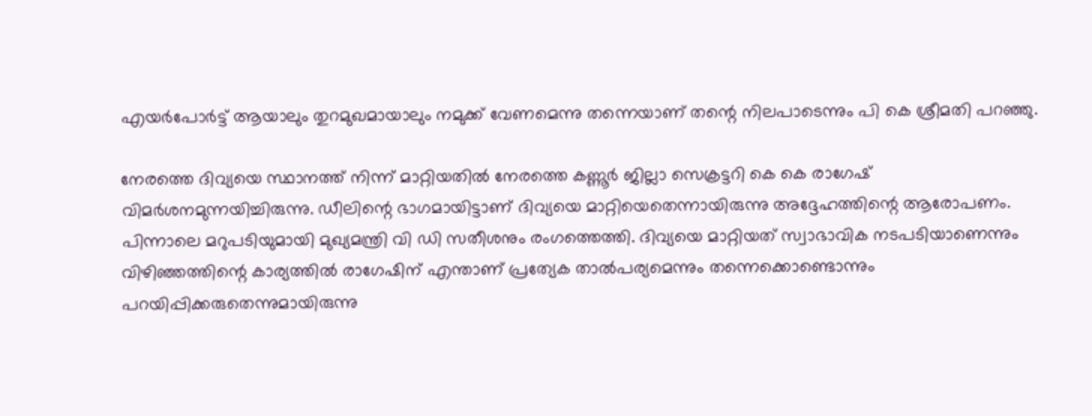എയര്‍പോര്‍ട്ട് ആയാലും തുറമുഖമായാലും നമുക്ക് വേണമെന്നു തന്നെയാണ് തന്റെ നിലപാടെന്നും പി കെ ശ്രീമതി പറഞ്ഞു.

നേരത്തെ ദിവ്യയെ സ്ഥാനത്ത് നിന്ന് മാറ്റിയതിൽ നേരത്തെ കണ്ണൂർ ജില്ലാ സെക്രട്ടറി കെ കെ രാഗേഷ് വിമർശനമുന്നയിച്ചിരുന്നു. ഡീലിന്റെ ഭാഗമായിട്ടാണ് ദിവ്യയെ മാറ്റിയെതെന്നായിരുന്നു അദ്ദേഹത്തിന്റെ ആരോപണം. പിന്നാലെ മറുപടിയുമായി മുഖ്യമന്ത്രി വി ഡി സതീശനും രംഗത്തെത്തി. ദിവ്യയെ മാറ്റിയത് സ്വാഭാവിക നടപടിയാണെന്നും വിഴിഞ്ഞത്തിന്റെ കാര്യത്തിൽ രാഗേഷിന് എന്താണ് പ്രത്യേക താൽപര്യമെന്നും തന്നെക്കൊണ്ടൊന്നും പറയിപ്പിക്കരുതെന്നുമായിരുന്നു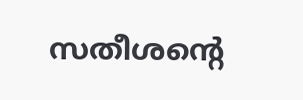സതീശന്റെ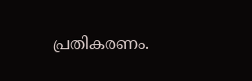പ്രതികരണം.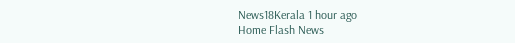News18Kerala 1 hour ago
Home Flash News